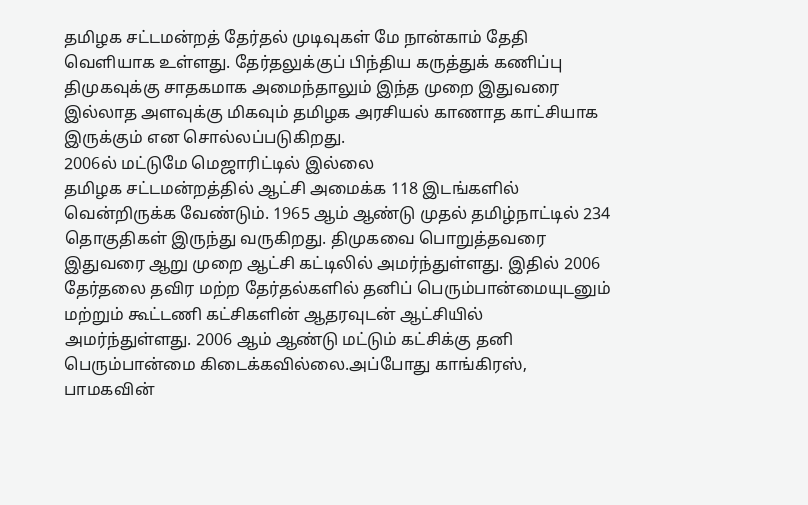தமிழக சட்டமன்றத் தேர்தல் முடிவுகள் மே நான்காம் தேதி வெளியாக உள்ளது. தேர்தலுக்குப் பிந்திய கருத்துக் கணிப்பு திமுகவுக்கு சாதகமாக அமைந்தாலும் இந்த முறை இதுவரை இல்லாத அளவுக்கு மிகவும் தமிழக அரசியல் காணாத காட்சியாக இருக்கும் என சொல்லப்படுகிறது.
2006ல் மட்டுமே மெஜாரிட்டில் இல்லை
தமிழக சட்டமன்றத்தில் ஆட்சி அமைக்க 118 இடங்களில் வென்றிருக்க வேண்டும். 1965 ஆம் ஆண்டு முதல் தமிழ்நாட்டில் 234 தொகுதிகள் இருந்து வருகிறது. திமுகவை பொறுத்தவரை இதுவரை ஆறு முறை ஆட்சி கட்டிலில் அமர்ந்துள்ளது. இதில் 2006 தேர்தலை தவிர மற்ற தேர்தல்களில் தனிப் பெரும்பான்மையுடனும் மற்றும் கூட்டணி கட்சிகளின் ஆதரவுடன் ஆட்சியில் அமர்ந்துள்ளது. 2006 ஆம் ஆண்டு மட்டும் கட்சிக்கு தனி பெரும்பான்மை கிடைக்கவில்லை.அப்போது காங்கிரஸ், பாமகவின்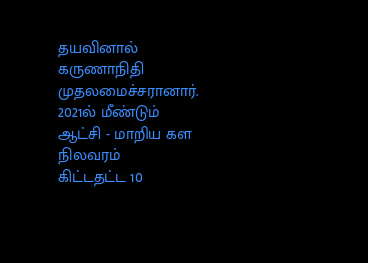தயவினால் கருணாநிதி முதலமைச்சரானார்.
2021ல் மீண்டும் ஆட்சி - மாறிய கள நிலவரம்
கிட்டதட்ட 10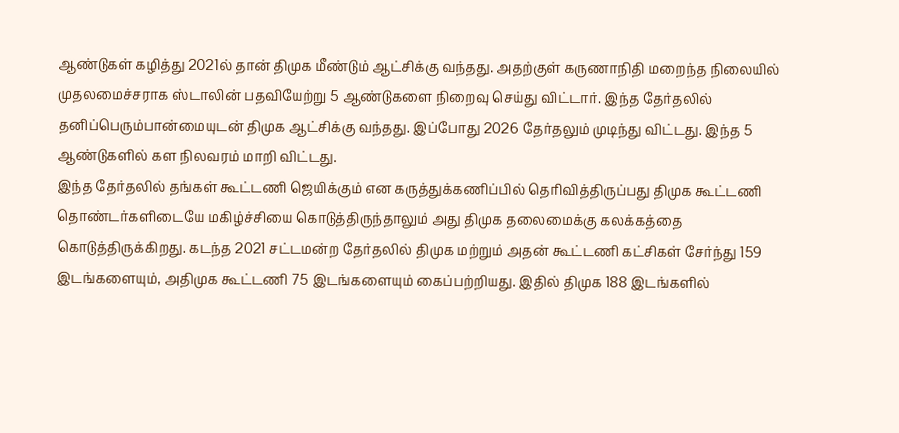ஆண்டுகள் கழித்து 2021ல் தான் திமுக மீண்டும் ஆட்சிக்கு வந்தது. அதற்குள் கருணாநிதி மறைந்த நிலையில் முதலமைச்சராக ஸ்டாலின் பதவியேற்று 5 ஆண்டுகளை நிறைவு செய்து விட்டார். இந்த தேர்தலில் தனிப்பெரும்பான்மையுடன் திமுக ஆட்சிக்கு வந்தது. இப்போது 2026 தேர்தலும் முடிந்து விட்டது. இந்த 5 ஆண்டுகளில் கள நிலவரம் மாறி விட்டது.
இந்த தேர்தலில் தங்கள் கூட்டணி ஜெயிக்கும் என கருத்துக்கணிப்பில் தெரிவித்திருப்பது திமுக கூட்டணி தொண்டர்களிடையே மகிழ்ச்சியை கொடுத்திருந்தாலும் அது திமுக தலைமைக்கு கலக்கத்தை கொடுத்திருக்கிறது. கடந்த 2021 சட்டமன்ற தேர்தலில் திமுக மற்றும் அதன் கூட்டணி கட்சிகள் சேர்ந்து 159 இடங்களையும், அதிமுக கூட்டணி 75 இடங்களையும் கைப்பற்றியது. இதில் திமுக 188 இடங்களில்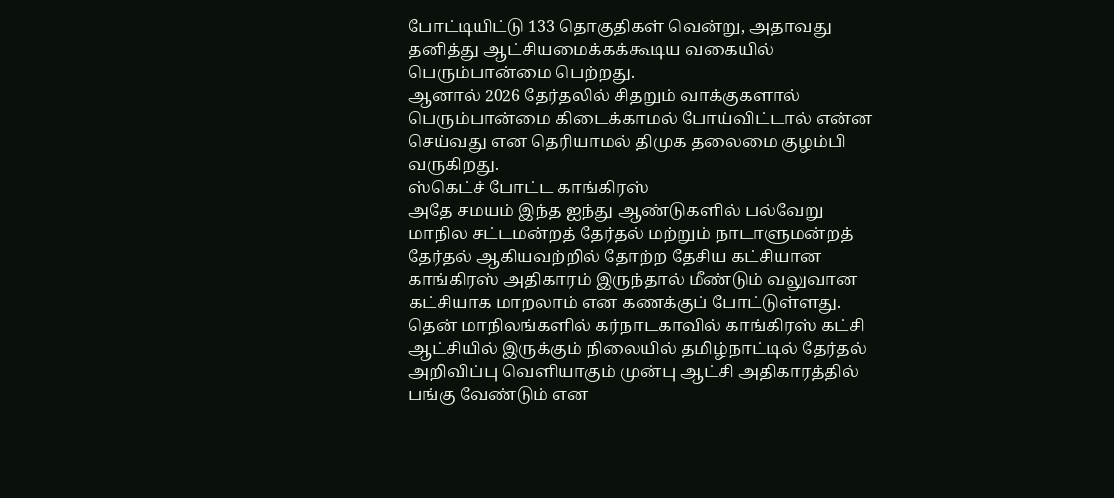போட்டியிட்டு 133 தொகுதிகள் வென்று, அதாவது தனித்து ஆட்சியமைக்கக்கூடிய வகையில் பெரும்பான்மை பெற்றது.
ஆனால் 2026 தேர்தலில் சிதறும் வாக்குகளால் பெரும்பான்மை கிடைக்காமல் போய்விட்டால் என்ன செய்வது என தெரியாமல் திமுக தலைமை குழம்பி வருகிறது.
ஸ்கெட்ச் போட்ட காங்கிரஸ்
அதே சமயம் இந்த ஐந்து ஆண்டுகளில் பல்வேறு மாநில சட்டமன்றத் தேர்தல் மற்றும் நாடாளுமன்றத் தேர்தல் ஆகியவற்றில் தோற்ற தேசிய கட்சியான காங்கிரஸ் அதிகாரம் இருந்தால் மீண்டும் வலுவான கட்சியாக மாறலாம் என கணக்குப் போட்டுள்ளது. தென் மாநிலங்களில் கர்நாடகாவில் காங்கிரஸ் கட்சி ஆட்சியில் இருக்கும் நிலையில் தமிழ்நாட்டில் தேர்தல் அறிவிப்பு வெளியாகும் முன்பு ஆட்சி அதிகாரத்தில் பங்கு வேண்டும் என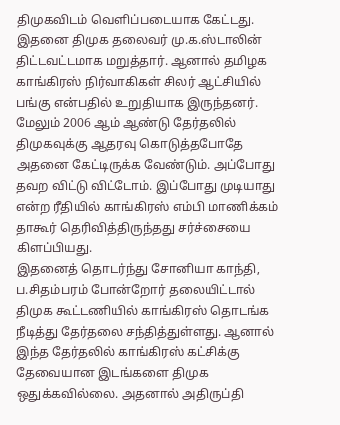திமுகவிடம் வெளிப்படையாக கேட்டது.
இதனை திமுக தலைவர் மு.க.ஸ்டாலின் திட்டவட்டமாக மறுத்தார். ஆனால் தமிழக காங்கிரஸ் நிர்வாகிகள் சிலர் ஆட்சியில் பங்கு என்பதில் உறுதியாக இருந்தனர். மேலும் 2006 ஆம் ஆண்டு தேர்தலில் திமுகவுக்கு ஆதரவு கொடுத்தபோதே அதனை கேட்டிருக்க வேண்டும். அப்போது தவற விட்டு விட்டோம். இப்போது முடியாது என்ற ரீதியில் காங்கிரஸ் எம்பி மாணிக்கம் தாகூர் தெரிவித்திருந்தது சர்ச்சையை கிளப்பியது.
இதனைத் தொடர்ந்து சோனியா காந்தி, ப.சிதம்பரம் போன்றோர் தலையிட்டால் திமுக கூட்டணியில் காங்கிரஸ் தொடங்க நீடித்து தேர்தலை சந்தித்துள்ளது. ஆனால் இந்த தேர்தலில் காங்கிரஸ் கட்சிக்கு தேவையான இடங்களை திமுக ஒதுக்கவில்லை. அதனால் அதிருப்தி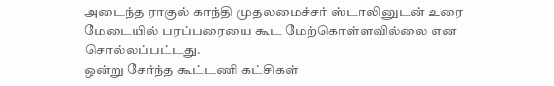அடைந்த ராகுல் காந்தி முதலமைச்சர் ஸ்டாலினுடன் உரை மேடையில் பரப்பரையை கூட மேற்கொள்ளவில்லை என சொல்லப்பட்டது.
ஒன்று சேர்ந்த கூட்டணி கட்சிகள்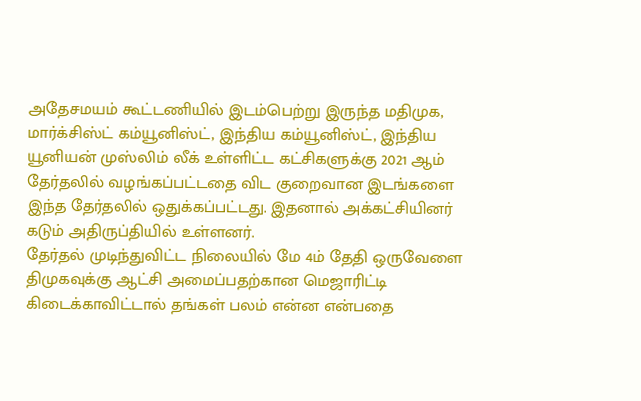அதேசமயம் கூட்டணியில் இடம்பெற்று இருந்த மதிமுக, மார்க்சிஸ்ட் கம்யூனிஸ்ட், இந்திய கம்யூனிஸ்ட், இந்திய யூனியன் முஸ்லிம் லீக் உள்ளிட்ட கட்சிகளுக்கு 2021 ஆம் தேர்தலில் வழங்கப்பட்டதை விட குறைவான இடங்களை இந்த தேர்தலில் ஒதுக்கப்பட்டது. இதனால் அக்கட்சியினர் கடும் அதிருப்தியில் உள்ளனர்.
தேர்தல் முடிந்துவிட்ட நிலையில் மே 4ம் தேதி ஒருவேளை திமுகவுக்கு ஆட்சி அமைப்பதற்கான மெஜாரிட்டி கிடைக்காவிட்டால் தங்கள் பலம் என்ன என்பதை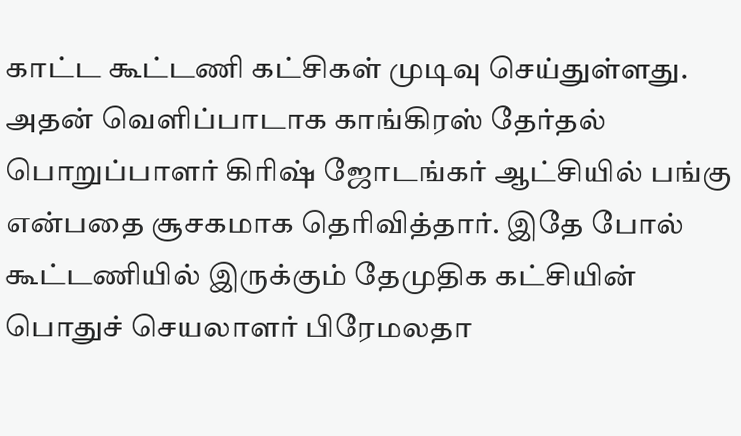காட்ட கூட்டணி கட்சிகள் முடிவு செய்துள்ளது.
அதன் வெளிப்பாடாக காங்கிரஸ் தேர்தல் பொறுப்பாளர் கிரிஷ் ஜோடங்கர் ஆட்சியில் பங்கு என்பதை சூசகமாக தெரிவித்தார். இதே போல் கூட்டணியில் இருக்கும் தேமுதிக கட்சியின் பொதுச் செயலாளர் பிரேமலதா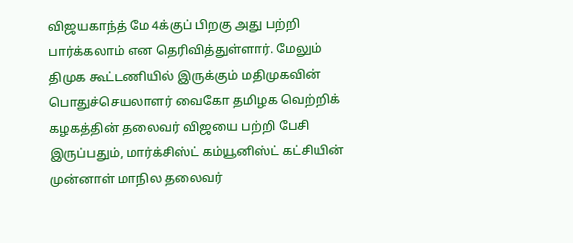விஜயகாந்த் மே 4க்குப் பிறகு அது பற்றி பார்க்கலாம் என தெரிவித்துள்ளார். மேலும் திமுக கூட்டணியில் இருக்கும் மதிமுகவின் பொதுச்செயலாளர் வைகோ தமிழக வெற்றிக் கழகத்தின் தலைவர் விஜயை பற்றி பேசி இருப்பதும், மார்க்சிஸ்ட் கம்யூனிஸ்ட் கட்சியின் முன்னாள் மாநில தலைவர்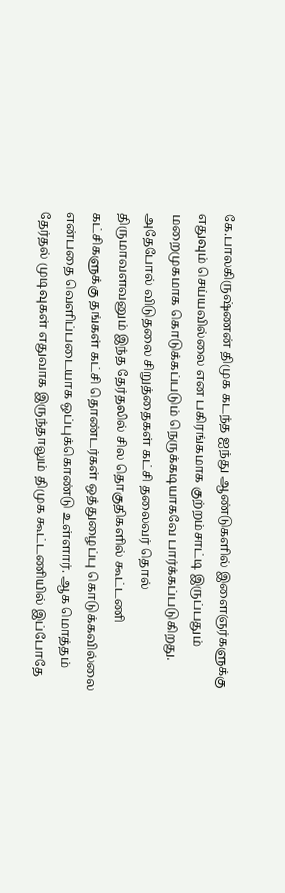கே.பாலகிருஷ்ணன் திமுக கடந்த ஐந்து ஆண்டுகளில் இளைஞர்களுக்கு எதுவும் செய்யவில்லை என பகிரங்கமாக குற்றம்சாட்டி இருப்பதும் மறைமுகமாக கொடுக்கப்படும் நெருக்கடியாகவே பார்க்கப்படுகிறது.
அதேபோல் விடுதலை சிறுத்தைகள் கட்சி தலைவர் தொல் திருமாவளவனும் இந்த தேர்தலில் சில தொகுதிகளில் கூட்டணி கட்சிகளுக்கு தங்கள் கட்சி தொண்டர்கள் ஒத்துழைப்பு கொடுக்கவில்லை என்பதை வெளிப்படையாக ஒப்புக்கொண்டு உள்ளார். ஆக மொத்தம் தேர்தல் முடிவுகள் எதுவாக இருந்தாலும் திமுக கூட்டணியில் இப்போதே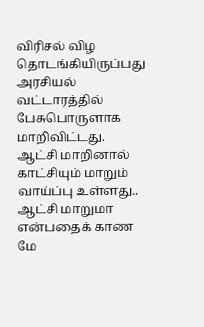விரிசல் விழ தொடங்கியிருப்பது அரசியல் வட்டாரத்தில் பேசுபொருளாக மாறிவிட்டது. ஆட்சி மாறினால் காட்சியும் மாறும் வாய்ப்பு உள்ளது.. ஆட்சி மாறுமா என்பதைக் காண மே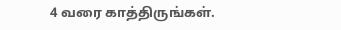4 வரை காத்திருங்கள்.